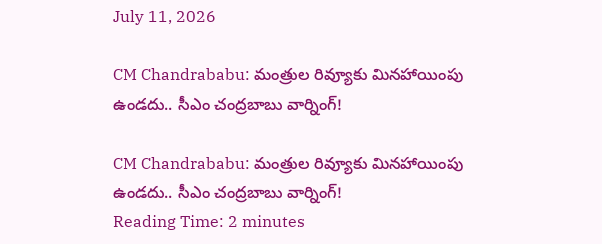July 11, 2026

CM Chandrababu: మంత్రుల రివ్యూకు మినహాయింపు ఉండదు.. సీఎం చంద్రబాబు వార్నింగ్!

CM Chandrababu: మంత్రుల రివ్యూకు మినహాయింపు ఉండదు.. సీఎం చంద్రబాబు వార్నింగ్!
Reading Time: 2 minutes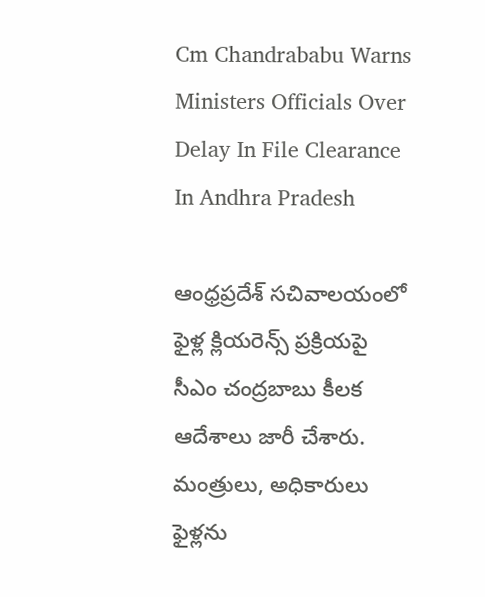Cm Chandrababu Warns Ministers Officials Over Delay In File Clearance In Andhra Pradesh

ఆంధ్రప్రదేశ్ సచివాలయంలో ఫైళ్ల క్లియరెన్స్ ప్రక్రియపై సీఎం చంద్రబాబు కీలక ఆదేశాలు జారీ చేశారు. మంత్రులు, అధికారులు ఫైళ్లను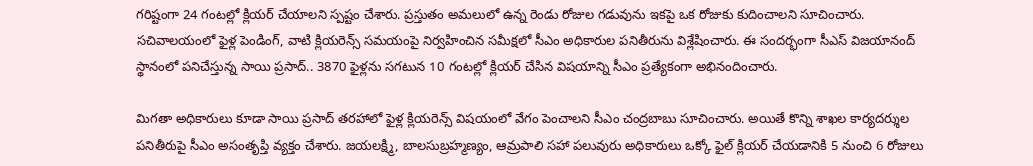గరిష్టంగా 24 గంటల్లో క్లియర్ చేయాలని స్పష్టం చేశారు. ప్రస్తుతం అమలులో ఉన్న రెండు రోజుల గడువును ఇకపై ఒక రోజుకు కుదించాలని సూచించారు. సచివాలయంలో ఫైళ్ల పెండింగ్, వాటి క్లియరెన్స్ సమయంపై నిర్వహించిన సమీక్షలో సీఎం అధికారుల పనితీరును విశ్లేషించారు. ఈ సందర్భంగా సీఎస్ విజయానంద్ స్థానంలో పనిచేస్తున్న సాయి ప్రసాద్.. 3870 ఫైళ్లను సగటున 10 గంటల్లో క్లియర్ చేసిన విషయాన్ని సీఎం ప్రత్యేకంగా అభినందించారు.

మిగతా అధికారులు కూడా సాయి ప్రసాద్ తరహాలో ఫైళ్ల క్లియరెన్స్ విషయంలో వేగం పెంచాలని సీఎం చంద్రబాబు సూచించారు. అయితే కొన్ని శాఖల కార్యదర్శుల పనితీరుపై సీఎం అసంతృప్తి వ్యక్తం చేశారు. జయలక్ష్మి, బాలసుబ్రహ్మణ్యం, ఆమ్రపాలి సహా పలువురు అధికారులు ఒక్కో ఫైల్ క్లియర్ చేయడానికి 5 నుంచి 6 రోజులు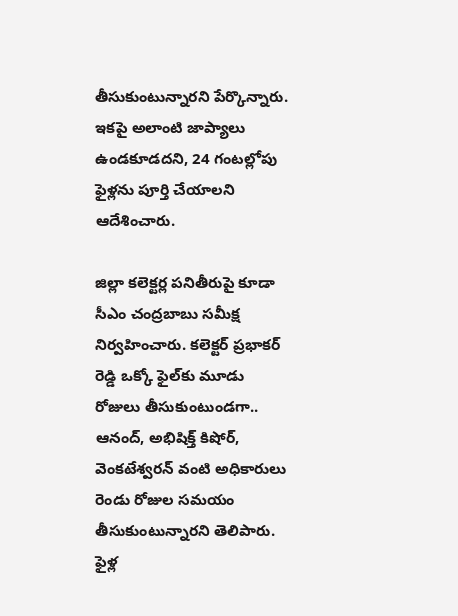తీసుకుంటున్నారని పేర్కొన్నారు. ఇకపై అలాంటి జాప్యాలు ఉండకూడదని, 24 గంటల్లోపు ఫైళ్లను పూర్తి చేయాలని ఆదేశించారు.

జిల్లా కలెక్టర్ల పనితీరుపై కూడా సీఎం చంద్రబాబు సమీక్ష నిర్వహించారు. కలెక్టర్ ప్రభాకర్ రెడ్డి ఒక్కో ఫైల్‌కు మూడు రోజులు తీసుకుంటుండగా.. ఆనంద్, అభిషిక్త్ కిషోర్, వెంకటేశ్వరన్ వంటి అధికారులు రెండు రోజుల సమయం తీసుకుంటున్నారని తెలిపారు. ఫైళ్ల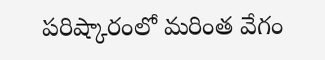పరిష్కారంలో మరింత వేగం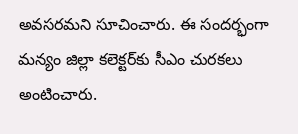అవసరమని సూచించారు. ఈ సందర్భంగా మన్యం జిల్లా కలెక్టర్‌కు సీఎం చురకలు అంటించారు.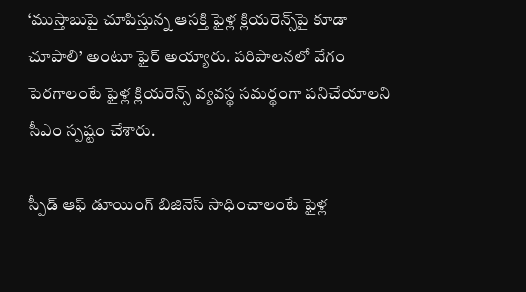‘ముస్తాబుపై చూపిస్తున్న ఆసక్తి ఫైళ్ల క్లియరెన్స్‌పై కూడా చూపాలి’ అంటూ ఫైర్ అయ్యారు. పరిపాలనలో వేగం పెరగాలంటే ఫైళ్ల క్లియరెన్స్ వ్యవస్థ సమర్థంగా పనిచేయాలని సీఎం స్పష్టం చేశారు.

స్పీడ్ ఆఫ్ డూయింగ్ బిజినెస్ సాధించాలంటే ఫైళ్ల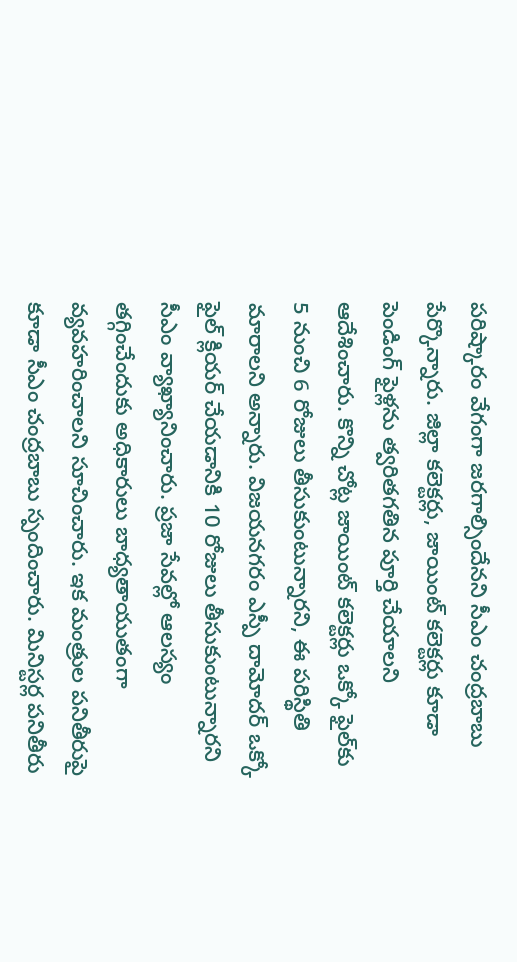పరిష్కారం వేగంగా జరగాల్సిందేనని సీఎం చంద్రబాబు పేర్కొన్నారు. జిల్లా కలెక్టర్లు, జాయింట్ కలెక్టర్లు కూడా పెండింగ్ ఫైళ్లను త్వరితగతిన పూర్తి చేయాలని ఆదేశించారు. కొన్ని చోట్ల జాయింట్ కలెక్టర్లు ఒక్కో ఫైల్‌కు 5 నుంచి 6 రోజులు తీసుకుంటున్నారని, ఈ పరిస్థితి మారాలని అన్నారు. విజయనగరం ఎస్పీ దామోదర్ ఒక్కో ఫైల్ క్లియర్ చేయడానికి 10 రోజులు తీసుకుంటున్నారని సీఎం వ్యాఖ్యానించారు. ప్రజా సేవల్లో ఆలస్యం తగ్గించేందుకు అధికారులు బాధ్యతాయుతంగా వ్యవహరించాలని సూచించారు. ఇక మంత్రుల పనితీరుపై కూడా సీఎం చంద్రబాబు స్పందించారు. మినిస్టర్ల పనితీరు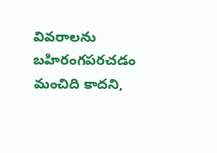వివరాలను బహిరంగపరచడం మంచిది కాదని,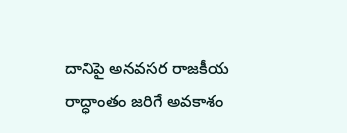దానిపై అనవసర రాజకీయ రాద్ధాంతం జరిగే అవకాశం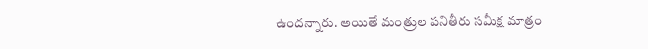ఉందన్నారు. అయితే మంత్రుల పనితీరు సమీక్ష మాత్రం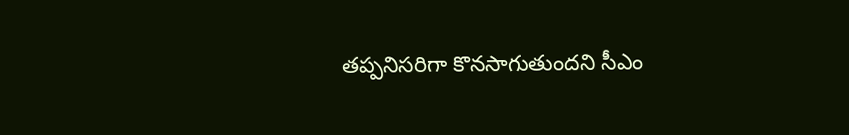తప్పనిసరిగా కొనసాగుతుందని సీఎం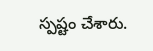స్పష్టం చేశారు.